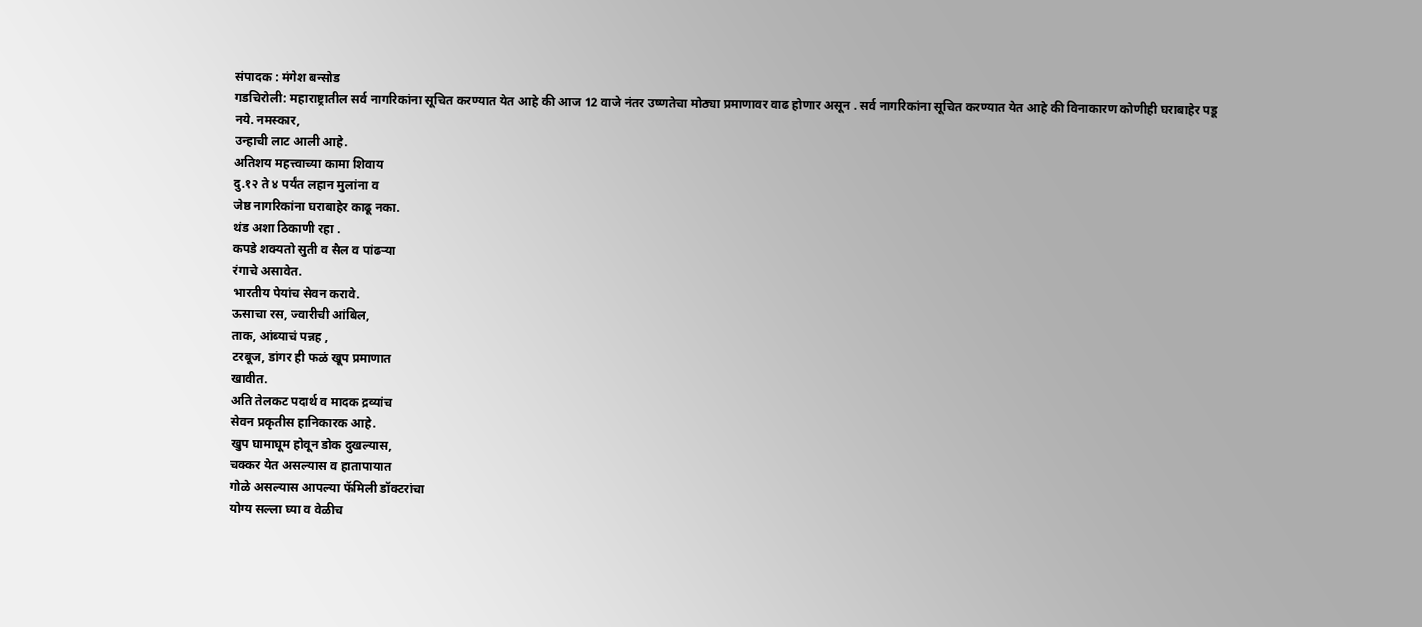संपादक : मंगेश बन्सोड
गडचिरोली: महाराष्ट्रातील सर्व नागरिकांना सूचित करण्यात येत आहे की आज 12 वाजे नंतर उष्णतेचा मोठ्या प्रमाणावर वाढ होणार असून . सर्व नागरिकांना सूचित करण्यात येत आहे की विनाकारण कोणीही घराबाहेर पडू नये. नमस्कार,
उन्हाची लाट आली आहे.
अतिशय महत्त्वाच्या कामा शिवाय
दु.१२ ते ४ पर्यंत लहान मुलांना व
जेष्ठ नागरिकांना घराबाहेर काढू नका.
थंड अशा ठिकाणी रहा .
कपडे शक्यतो सुती व सैल व पांढऱ्या
रंगाचे असावेत.
भारतीय पेयांच सेवन करावे.
ऊसाचा रस, ज्वारीची आंबिल,
ताक, आंब्याचं पन्नह ,
टरबूज, डांगर ही फळं खूप प्रमाणात
खावीत.
अति तेलकट पदार्थ व मादक द्रव्यांच
सेवन प्रकृतीस हानिकारक आहे.
खुप घामाघूम होवून डोक दुखल्यास,
चक्कर येत असल्यास व हातापायात
गोळे असल्यास आपल्या फॅमिली डॉक्टरांचा
योग्य सल्ला घ्या व वेळीच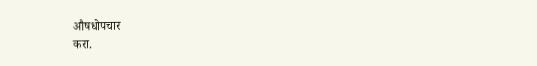औषधोपचार
करा.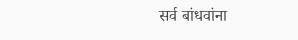सर्व बांधवांना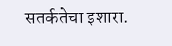सतर्कतेचा इशारा.